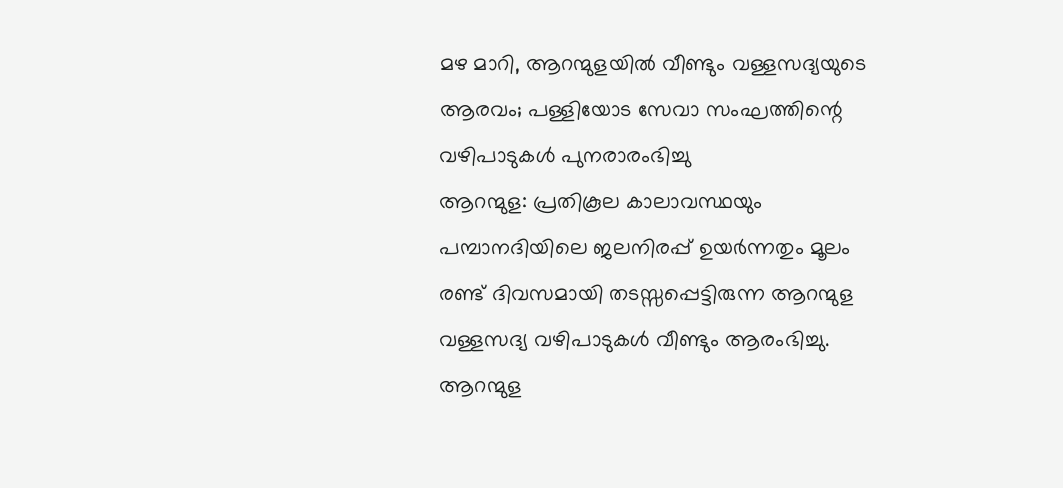മഴ മാറി, ആറന്മുളയിൽ വീണ്ടും വള്ളസദ്യയുടെ ആരവം; പള്ളിയോട സേവാ സംഘത്തിന്റെ വഴിപാടുകൾ പുനരാരംഭിച്ചു
ആറന്മുള: പ്രതികൂല കാലാവസ്ഥയും പമ്പാനദിയിലെ ജലനിരപ്പ് ഉയർന്നതും മൂലം രണ്ട് ദിവസമായി തടസ്സപ്പെട്ടിരുന്ന ആറന്മുള വള്ളസദ്യ വഴിപാടുകൾ വീണ്ടും ആരംഭിച്ചു. ആറന്മുള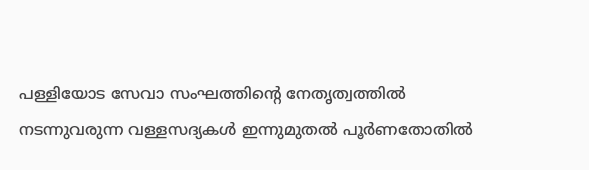പള്ളിയോട സേവാ സംഘത്തിന്റെ നേതൃത്വത്തിൽ നടന്നുവരുന്ന വള്ളസദ്യകൾ ഇന്നുമുതൽ പൂർണതോതിൽ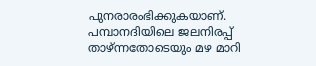പുനരാരംഭിക്കുകയാണ്.
പമ്പാനദിയിലെ ജലനിരപ്പ് താഴ്ന്നതോടെയും മഴ മാറി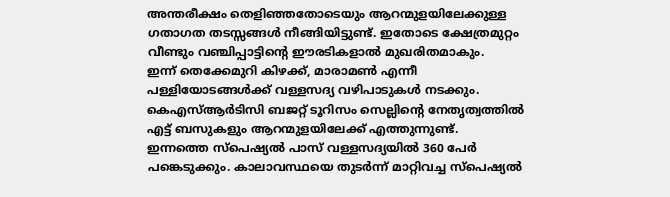അന്തരീക്ഷം തെളിഞ്ഞതോടെയും ആറന്മുളയിലേക്കുള്ള ഗതാഗത തടസ്സങ്ങൾ നീങ്ങിയിട്ടുണ്ട്. ഇതോടെ ക്ഷേത്രമുറ്റം വീണ്ടും വഞ്ചിപ്പാട്ടിന്റെ ഈരടികളാൽ മുഖരിതമാകും.
ഇന്ന് തെക്കേമുറി കിഴക്ക്, മാരാമൺ എന്നീ പള്ളിയോടങ്ങൾക്ക് വള്ളസദ്യ വഴിപാടുകൾ നടക്കും. കെഎസ്ആർടിസി ബജറ്റ് ടൂറിസം സെല്ലിന്റെ നേതൃത്വത്തിൽ എട്ട് ബസുകളും ആറന്മുളയിലേക്ക് എത്തുന്നുണ്ട്.
ഇന്നത്തെ സ്പെഷ്യൽ പാസ് വള്ളസദ്യയിൽ 360 പേർ പങ്കെടുക്കും. കാലാവസ്ഥയെ തുടർന്ന് മാറ്റിവച്ച സ്പെഷ്യൽ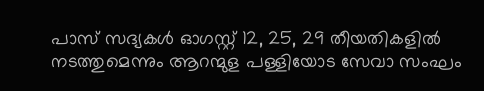പാസ് സദ്യകൾ ഓഗസ്റ്റ് 12, 25, 29 തീയതികളിൽ നടത്തുമെന്നും ആറന്മുള പള്ളിയോട സേവാ സംഘം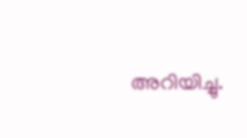അറിയിച്ചു.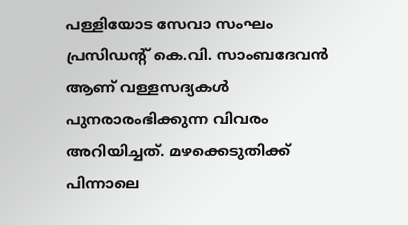പള്ളിയോട സേവാ സംഘം പ്രസിഡന്റ് കെ.വി. സാംബദേവൻ ആണ് വള്ളസദ്യകൾ പുനരാരംഭിക്കുന്ന വിവരം അറിയിച്ചത്. മഴക്കെടുതിക്ക് പിന്നാലെ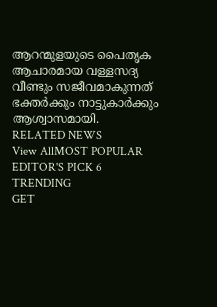ആറന്മുളയുടെ പൈതൃക ആചാരമായ വള്ളസദ്യ വീണ്ടും സജീവമാകുന്നത് ഭക്തർക്കും നാട്ടുകാർക്കും ആശ്വാസമായി.
RELATED NEWS
View AllMOST POPULAR
EDITOR'S PICK 6
TRENDING
GET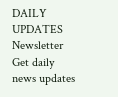DAILY UPDATES
Newsletter
Get daily news updates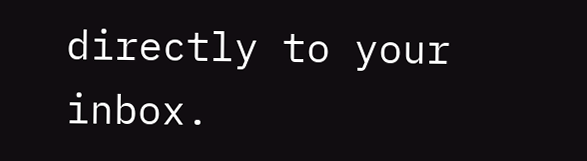directly to your inbox.